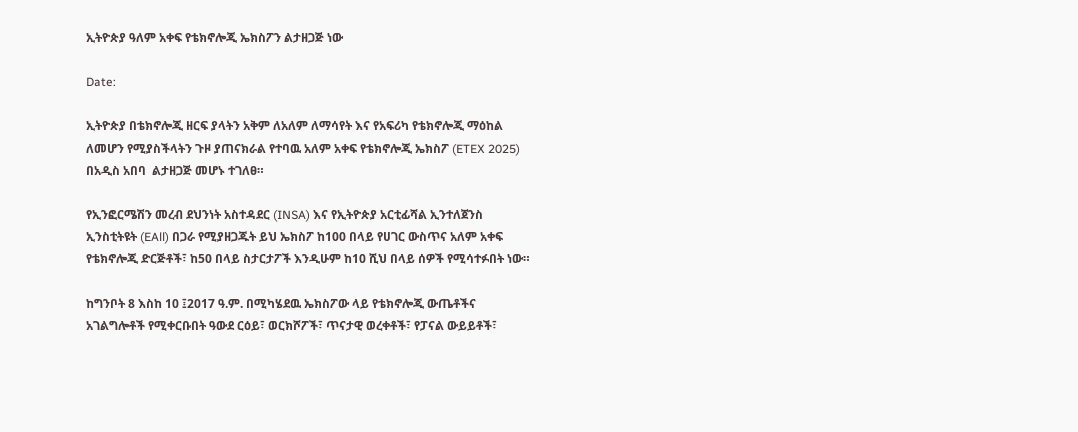ኢትዮጵያ ዓለም አቀፍ የቴክኖሎጂ ኤክስፖን ልታዘጋጅ ነው

Date:

ኢትዮጵያ በቴክኖሎጂ ዘርፍ ያላትን አቅም ለአለም ለማሳየት እና የአፍሪካ የቴክኖሎጂ ማዕከል ለመሆን የሚያስችላትን ጉዞ ያጠናክራል የተባዉ አለም አቀፍ የቴክኖሎጂ ኤክስፖ (ETEX 2025) በአዲስ አበባ  ልታዘጋጅ መሆኑ ተገለፀ።

የኢንፎርሜሽን መረብ ደህንነት አስተዳደር (INSA) እና የኢትዮጵያ አርቲፊሻል ኢንተለጀንስ ኢንስቲትዩት (EAll) በጋራ የሚያዘጋጁት ይህ ኤክስፖ ከ100 በላይ የሀገር ውስጥና አለም አቀፍ የቴክኖሎጂ ድርጅቶች፣ ከ50 በላይ ስታርታፖች እንዲሁም ከ10 ሺህ በላይ ሰዎች የሚሳተፉበት ነው።

ከግንቦት 8 እስከ 10 ፤2017 ዓ.ም. በሚካሄደዉ ኤክስፖው ላይ የቴክኖሎጂ ውጤቶችና አገልግሎቶች የሚቀርቡበት ዓውደ ርዕይ፣ ወርክሾፖች፣ ጥናታዊ ወረቀቶች፣ የፓናል ውይይቶች፣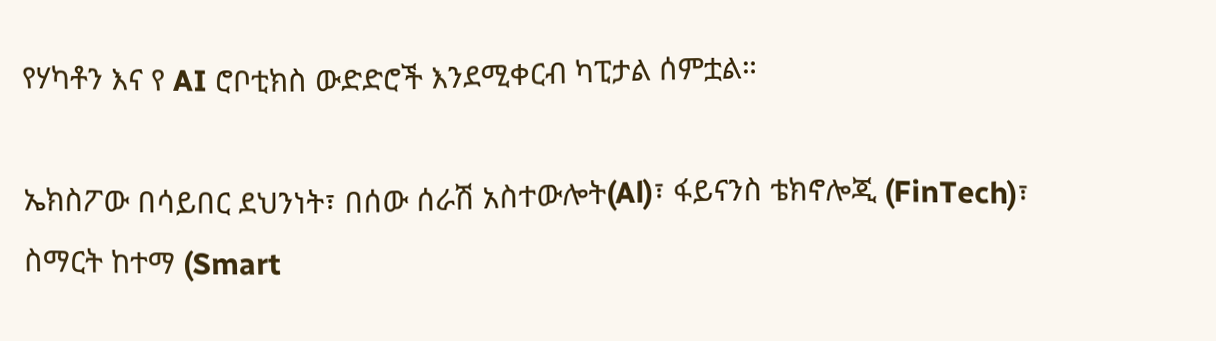የሃካቶን እና የ AI ሮቦቲክስ ውድድሮች እንደሚቀርብ ካፒታል ሰምቷል።

ኤክስፖው በሳይበር ደህንነት፣ በሰው ሰራሽ አስተውሎት(Al)፣ ፋይናንስ ቴክኖሎጂ (FinTech)፣ ስማርት ከተማ (Smart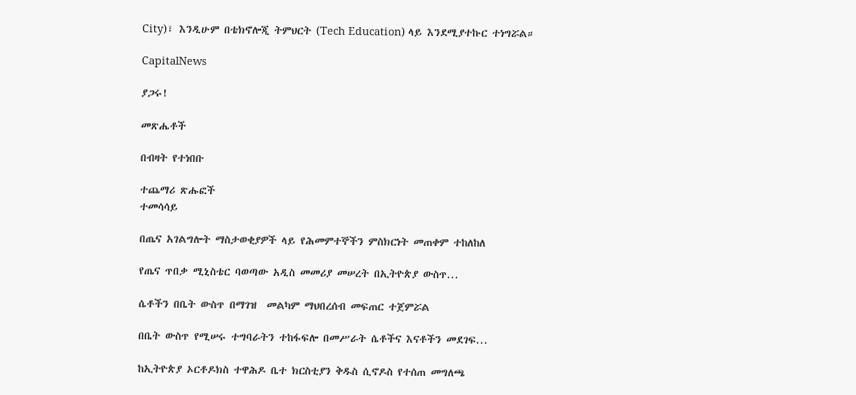City)፣ እንዲሁም በቴክኖሎጂ ትምህርት (Tech Education) ላይ እንደሚያተኩር ተነግሯል።

CapitalNews

ያጋሩ!

መጽሔቶች

በብዛት የተነበቡ

ተጨማሪ ጽሑፎች
ተመሳሳይ

በጤና አገልግሎት ማስታወቂያዎች ላይ የሕመምተኞችን ምስክርነት መጠቀም ተከለከለ

የጤና ጥበቃ ሚኒስቴር ባወጣው አዲስ መመሪያ መሠረት በኢትዮጵያ ውስጥ...

ሴቶችን በቤት ውስጥ በማገዝ  መልካም ማህበረሰብ መፍጠር ተጀምሯል

በቤት ውስጥ የሚሠሩ ተግባራትን ተከፋፍሎ በመሥራት ሴቶችና እናቶችን መደገፍ...

ከኢትዮጵያ ኦርቶዶክስ ተዋሕዶ ቤተ ክርስቲያን ቅዱስ ሲኖዶስ የተሰጠ መግለጫ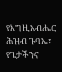የእግዚአብሔር ሕዝብ ጉባኤ፣ የጌታችንና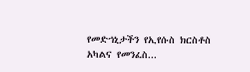የመድኀኒታችን የኢየሱስ ክርስቶስ አካልና የመንፈስ...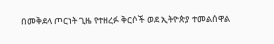በመቅደላ ጦርነት ጊዜ የተዘረፉ ቅርሶች ወደ ኢትዮጵያ ተመልሰዋል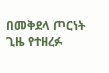በመቅደላ ጦርነት ጊዜ የተዘረፉ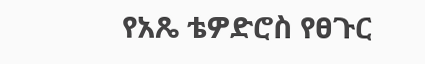የአጼ ቴዎድሮስ የፀጉር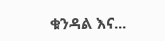ቁንዳል እና...